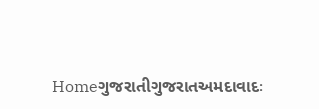Homeગુજરાતીગુજરાતઅમદાવાદઃ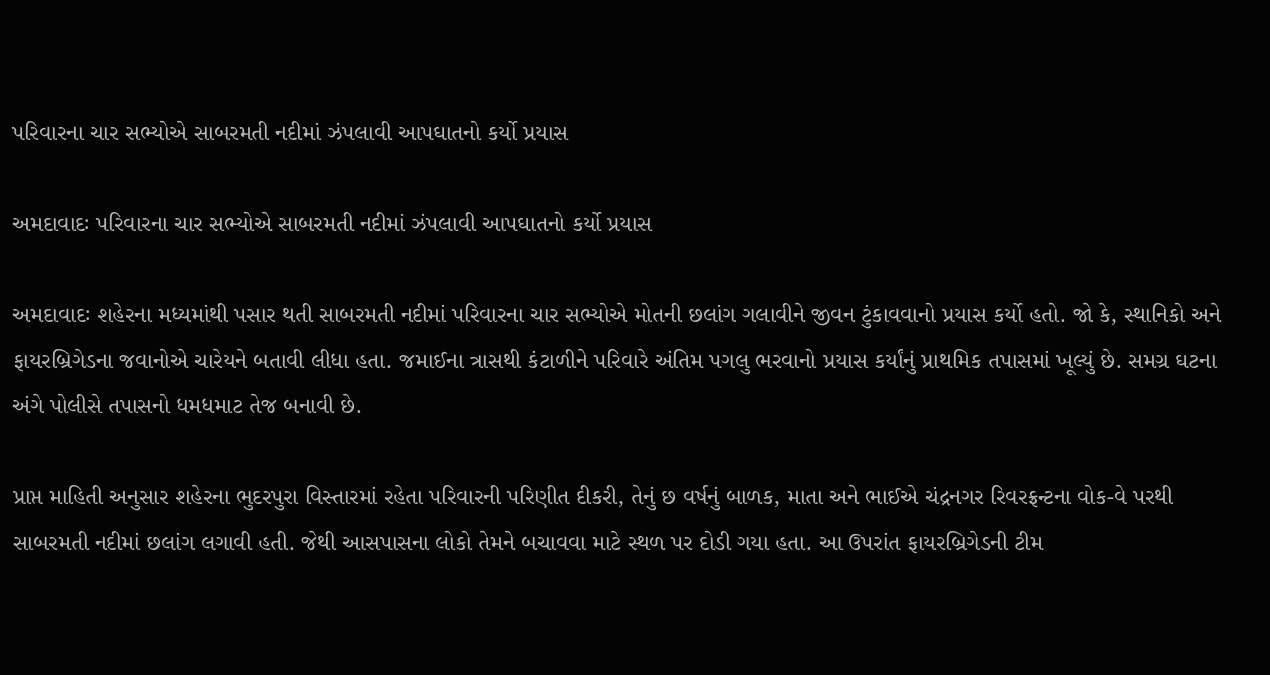પરિવારના ચાર સભ્યોએ સાબરમતી નદીમાં ઝંપલાવી આપઘાતનો કર્યો પ્રયાસ

અમદાવાદઃ પરિવારના ચાર સભ્યોએ સાબરમતી નદીમાં ઝંપલાવી આપઘાતનો કર્યો પ્રયાસ

અમદાવાદઃ શહેરના મધ્યમાંથી પસાર થતી સાબરમતી નદીમાં પરિવારના ચાર સભ્યોએ મોતની છલાંગ ગલાવીને જીવન ટુંકાવવાનો પ્રયાસ કર્યો હતો. જો કે, સ્થાનિકો અને ફાયરબ્રિગેડના જવાનોએ ચારેયને બતાવી લીધા હતા. જમાઈના ત્રાસથી કંટાળીને પરિવારે અંતિમ પગલુ ભરવાનો પ્રયાસ કર્યાંનું પ્રાથમિક તપાસમાં ખૂલ્યું છે. સમગ્ર ઘટના અંગે પોલીસે તપાસનો ધમધમાટ તેજ બનાવી છે.

પ્રાપ્ત માહિતી અનુસાર શહેરના ભુદરપુરા વિસ્તારમાં રહેતા પરિવારની પરિણીત દીકરી, તેનું છ વર્ષનું બાળક, માતા અને ભાઈએ ચંદ્રનગર રિવરફ્રન્ટના વોક-વે પરથી સાબરમતી નદીમાં છલાંગ લગાવી હતી. જેથી આસપાસના લોકો તેમને બચાવવા માટે સ્થળ પર દોડી ગયા હતા. આ ઉપરાંત ફાયરબ્રિગેડની ટીમ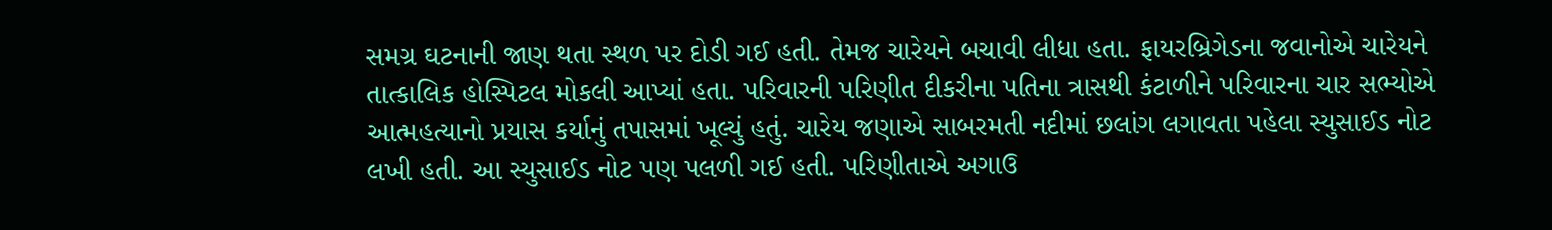સમગ્ર ઘટનાની જાણ થતા સ્થળ પર દોડી ગઈ હતી. તેમજ ચારેયને બચાવી લીધા હતા. ફાયરબ્રિગેડના જવાનોએ ચારેયને તાત્કાલિક હોસ્પિટલ મોકલી આપ્યાં હતા. પરિવારની પરિણીત દીકરીના પતિના ત્રાસથી કંટાળીને પરિવારના ચાર સભ્યોએ આત્મહત્યાનો પ્રયાસ કર્યાનું તપાસમાં ખૂલ્યું હતું. ચારેય જણાએ સાબરમતી નદીમાં છલાંગ લગાવતા પહેલા સ્યુસાઈડ નોટ લખી હતી. આ સ્યુસાઈડ નોટ પણ પલળી ગઈ હતી. પરિણીતાએ અગાઉ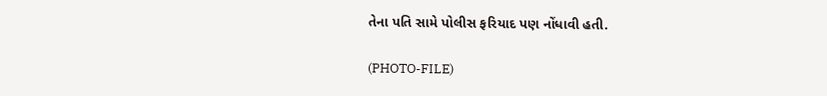તેના પતિ સામે પોલીસ ફરિયાદ પણ નોંધાવી હતી.

(PHOTO-FILE)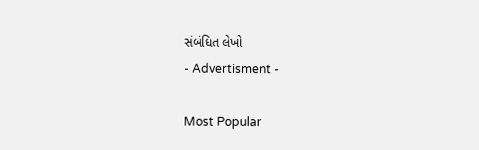સંબંધિત લેખો
- Advertisment -

Most Popular